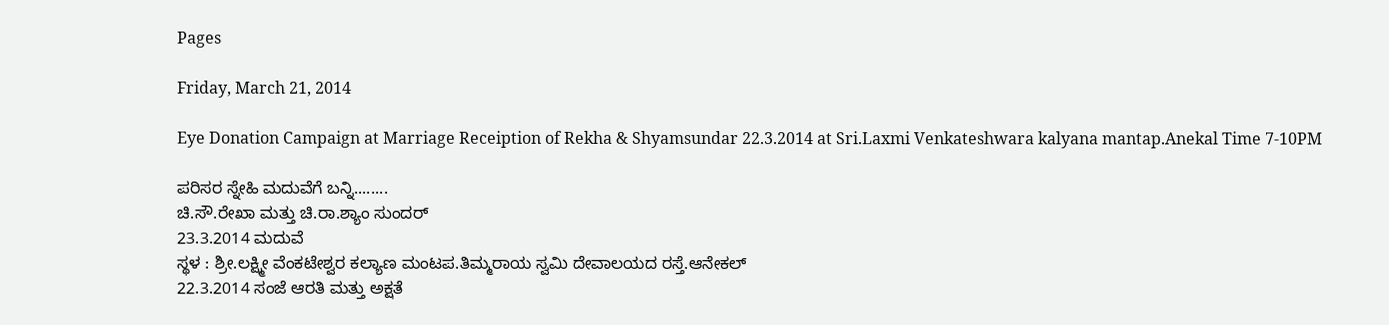Pages

Friday, March 21, 2014

Eye Donation Campaign at Marriage Receiption of Rekha & Shyamsundar 22.3.2014 at Sri.Laxmi Venkateshwara kalyana mantap.Anekal Time 7-10PM

ಪರಿಸರ ಸ್ನೇಹಿ ಮದುವೆಗೆ ಬನ್ನಿ........
ಚಿ.ಸೌ.ರೇಖಾ ಮತ್ತು ಚಿ.ರಾ.ಶ್ಯಾಂ ಸುಂದರ್
23.3.2014 ಮದುವೆ
ಸ್ಥಳ : ಶ್ರೀ.ಲಕ್ಷ್ಮೀ ವೆಂಕಟೇಶ್ವರ ಕಲ್ಯಾಣ ಮಂಟಪ.ತಿಮ್ಮರಾಯ ಸ್ವಮಿ ದೇವಾಲಯದ ರಸ್ತೆ.ಆನೇಕಲ್
22.3.2014 ಸಂಜೆ ಆರತಿ ಮತ್ತು ಅಕ್ಷತೆ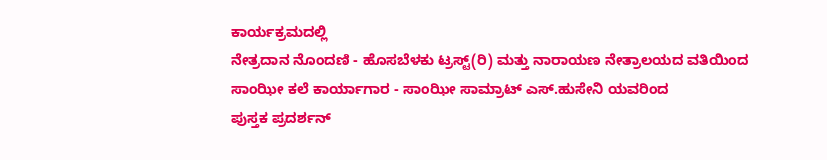ಕಾರ್ಯಕ್ರಮದಲ್ಲಿ
ನೇತ್ರದಾನ ನೊಂದಣಿ - ಹೊಸಬೆಳಕು ಟ್ರಸ್ಟ್(ರಿ) ಮತ್ತು ನಾರಾಯಣ ನೇತ್ರಾಲಯದ ವತಿಯಿಂದ
ಸಾಂಝೀ ಕಲೆ ಕಾರ್ಯಾಗಾರ - ಸಾಂಝೀ ಸಾಮ್ರಾಟ್ ಎಸ್.ಹುಸೇನಿ ಯವರಿಂದ
ಪುಸ್ತಕ ಪ್ರದರ್ಶನ್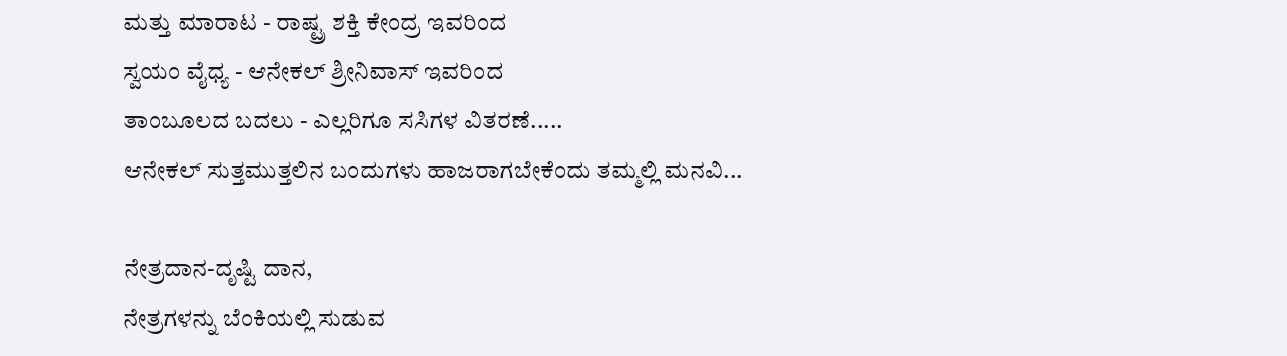ಮತ್ತು ಮಾರಾಟ - ರಾಷ್ಟ್ರ ಶಕ್ತಿ ಕೇಂದ್ರ ಇವರಿಂದ
ಸ್ವಯಂ ವೈಧ್ಯ - ಆನೇಕಲ್ ಶ್ರೀನಿವಾಸ್ ಇವರಿಂದ
ತಾಂಬೂಲದ ಬದಲು - ಎಲ್ಲರಿಗೂ ಸಸಿಗಳ ವಿತರಣೆ.....
ಆನೇಕಲ್ ಸುತ್ತಮುತ್ತಲಿನ ಬಂದುಗಳು ಹಾಜರಾಗಬೇಕೆಂದು ತಮ್ಮಲ್ಲಿ ಮನವಿ...

ನೇತ್ರದಾನ-ದೃಷ್ಟಿ ದಾನ,
ನೇತ್ರಗಳನ್ನು ಬೆಂಕಿಯಲ್ಲಿ ಸುಡುವ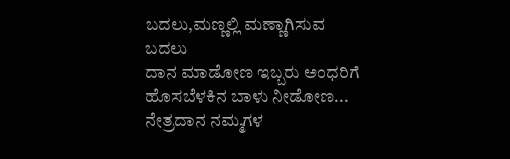ಬದಲು,ಮಣ್ಣಲ್ಲಿ ಮಣ್ಣಾಗಿಸುವ ಬದಲು
ದಾನ ಮಾಡೋಣ ಇಬ್ಬರು ಅಂಧರಿಗೆ ಹೊಸಬೆಳಕಿನ ಬಾಳು ನೀಡೋಣ...
ನೇತ್ರದಾನ ನಮ್ಮಗಳ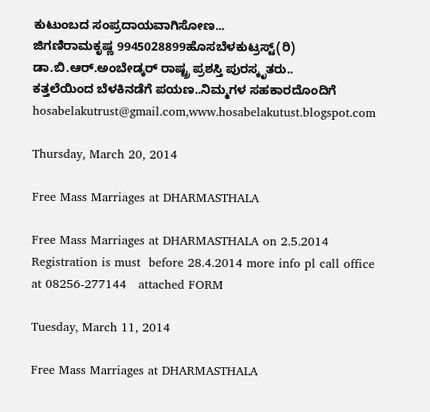ಕುಟುಂಬದ ಸಂಪ್ರದಾಯವಾಗಿಸೋಣ...
ಜಿಗಣಿರಾಮಕೃಷ್ಣ 9945028899ಹೊಸಬೆಳಕುಟ್ರಸ್ಟ್(ರಿ)
ಡಾ.ಬಿ.ಆರ್.ಅಂಬೇಡ್ಕರ್ ರಾಷ್ಟ್ರ ಪ್ರಶಸ್ತಿ ಪುರಸ್ಕೃತರು..
ಕತ್ತಲೆಯಿಂದ ಬೆಳಕಿನಡೆಗೆ ಪಯಣ..ನಿಮ್ಮಗಳ ಸಹಕಾರದೊಂದಿಗೆ
hosabelakutrust@gmail.com,www.hosabelakutust.blogspot.com

Thursday, March 20, 2014

Free Mass Marriages at DHARMASTHALA

Free Mass Marriages at DHARMASTHALA on 2.5.2014  Registration is must  before 28.4.2014 more info pl call office at 08256-277144   attached FORM

Tuesday, March 11, 2014

Free Mass Marriages at DHARMASTHALA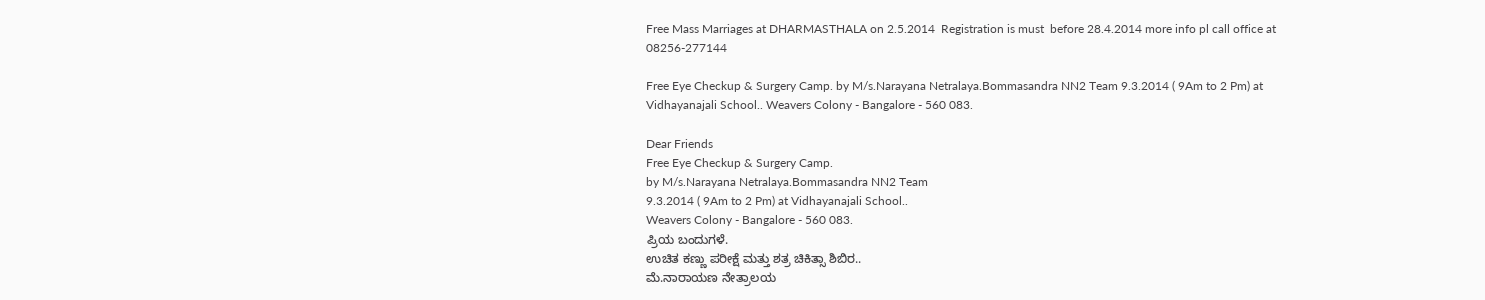Free Mass Marriages at DHARMASTHALA on 2.5.2014  Registration is must  before 28.4.2014 more info pl call office at 08256-277144

Free Eye Checkup & Surgery Camp. by M/s.Narayana Netralaya.Bommasandra NN2 Team 9.3.2014 ( 9Am to 2 Pm) at Vidhayanajali School.. Weavers Colony - Bangalore - 560 083.

Dear Friends
Free Eye Checkup & Surgery Camp.
by M/s.Narayana Netralaya.Bommasandra NN2 Team
9.3.2014 ( 9Am to 2 Pm) at Vidhayanajali School..
Weavers Colony - Bangalore - 560 083.
ಪ್ರಿಯ ಬಂದುಗಳೆ.
ಉಚಿತ ಕಣ್ಣು ಪರೀಕ್ಷೆ ಮತ್ತು ಶತ್ರ ಚಿಕಿತ್ಸಾ ಶಿಬಿರ..
ಮೆ.ನಾರಾಯಣ ನೇತ್ರಾಲಯ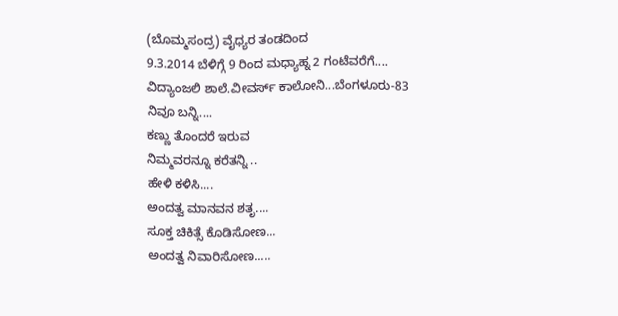(ಬೊಮ್ಮಸಂದ್ರ) ವೈಧ್ಯರ ತಂಡದಿಂದ
9.3.2014 ಬೆಳಿಗ್ಗೆ 9 ರಿಂದ ಮಧ್ಯಾಹ್ನ 2 ಗಂಟೆವರೆಗೆ....
ವಿದ್ಯಾಂಜಲಿ ಶಾಲೆ.ವೀವರ್ಸ್ ಕಾಲೋನಿ...ಬೆಂಗಳೂರು-83
ನಿವೂ ಬನ್ನಿ....
ಕಣ್ಣು ತೊಂದರೆ ಇರುವ
ನಿಮ್ಮವರನ್ನೂ ಕರೆತನ್ನಿ ..
ಹೇಳಿ ಕಳಿಸಿ....
ಅಂದತ್ವ ಮಾನವನ ಶತೃ....
ಸೂಕ್ತ ಚಿಕಿತ್ಸೆ ಕೊಡಿಸೋಣ...
ಅಂದತ್ವ ನಿವಾರಿಸೋಣ.....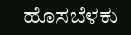ಹೊಸಬೆಳಕು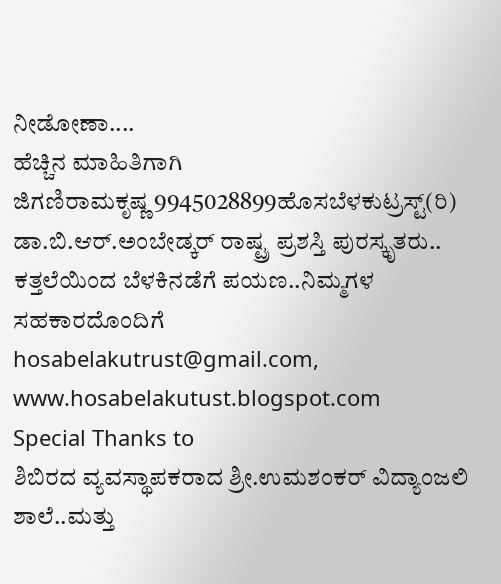ನೀಡೋಣಾ....
ಹೆಚ್ಚಿನ ಮಾಹಿತಿಗಾಗಿ
ಜಿಗಣಿರಾಮಕೃಷ್ಣ 9945028899ಹೊಸಬೆಳಕುಟ್ರಸ್ಟ್(ರಿ)
ಡಾ.ಬಿ.ಆರ್.ಅಂಬೇಡ್ಕರ್ ರಾಷ್ಟ್ರ ಪ್ರಶಸ್ತಿ ಪುರಸ್ಕೃತರು..
ಕತ್ತಲೆಯಿಂದ ಬೆಳಕಿನಡೆಗೆ ಪಯಣ..ನಿಮ್ಮಗಳ ಸಹಕಾರದೊಂದಿಗೆ
hosabelakutrust@gmail.com,
www.hosabelakutust.blogspot.com
Special Thanks to
ಶಿಬಿರದ ವ್ಯವಸ್ಥಾಪಕರಾದ ಶ್ರೀ.ಉಮಶಂಕರ್ ವಿದ್ಯಾಂಜಲಿ ಶಾಲೆ..ಮತ್ತು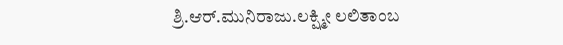ಶ್ರಿ.ಆರ್.ಮುನಿರಾಜು.ಲಕ್ಷ್ಮೀ ಲಲಿತಾಂಬ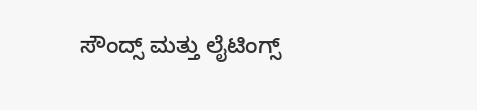ಸೌಂದ್ಸ್ ಮತ್ತು ಲೈಟಿಂಗ್ಸ್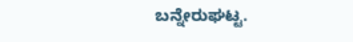ಬನ್ನೇರುಘಟ್ಟ.